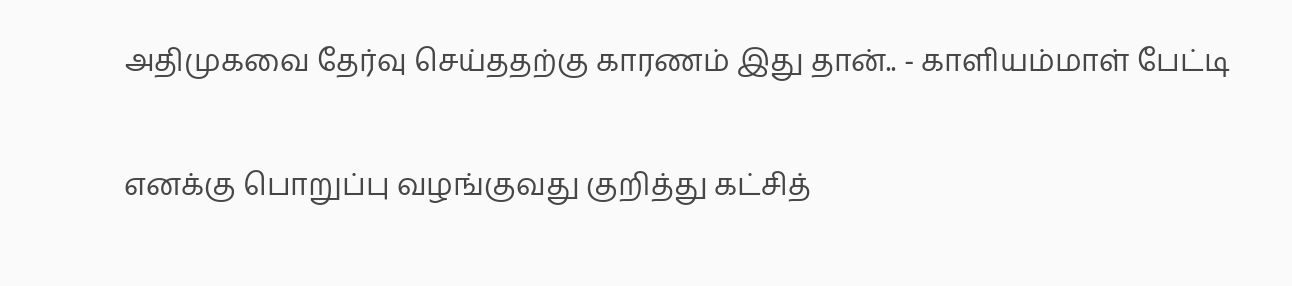அதிமுகவை தேர்வு செய்ததற்கு காரணம் இது தான்.. - காளியம்மாள் பேட்டி

எனக்கு பொறுப்பு வழங்குவது குறித்து கட்சித்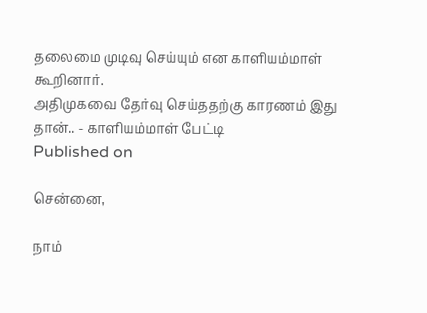தலைமை முடிவு செய்யும் என காளியம்மாள் கூறினார்.
அதிமுகவை தேர்வு செய்ததற்கு காரணம் இது தான்.. - காளியம்மாள் பேட்டி
Published on

சென்னை,

நாம்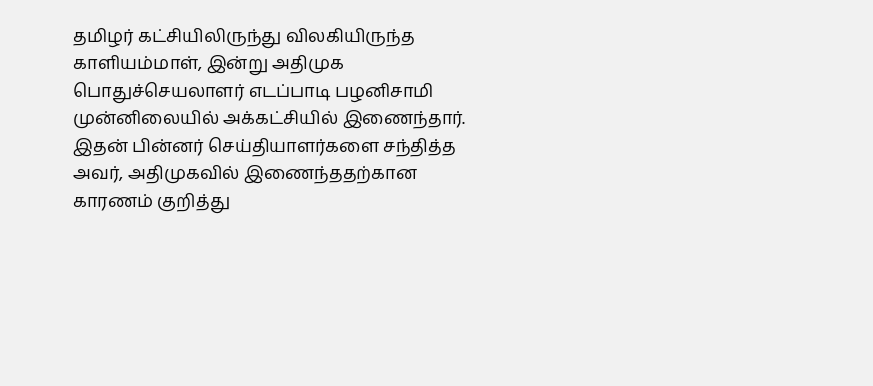தமிழர் கட்சியிலிருந்து விலகியிருந்த காளியம்மாள், இன்று அதிமுக பொதுச்செயலாளர் எடப்பாடி பழனிசாமி முன்னிலையில் அக்கட்சியில் இணைந்தார். இதன் பின்னர் செய்தியாளர்களை சந்தித்த அவர், அதிமுகவில் இணைந்ததற்கான காரணம் குறித்து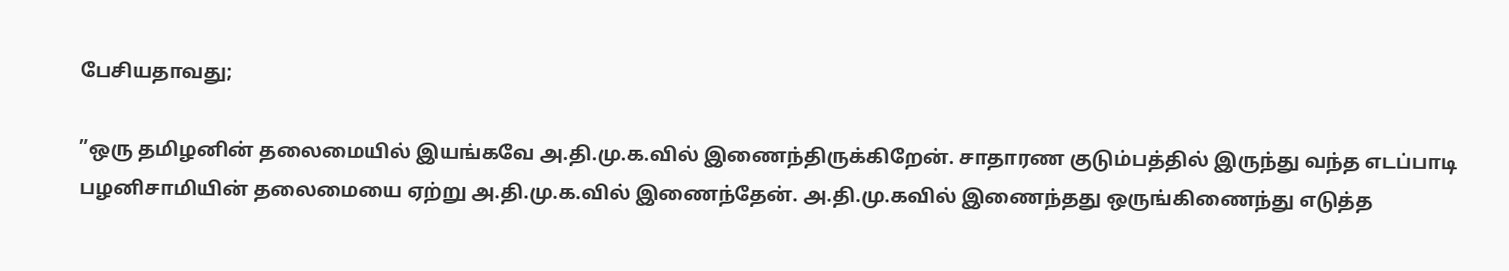பேசியதாவது;

”ஒரு தமிழனின் தலைமையில் இயங்கவே அ.தி.மு.க.வில் இணைந்திருக்கிறேன். சாதாரண குடும்பத்தில் இருந்து வந்த எடப்பாடி பழனிசாமியின் தலைமையை ஏற்று அ.தி.மு.க.வில் இணைந்தேன். அ.தி.மு.கவில் இணைந்தது ஒருங்கிணைந்து எடுத்த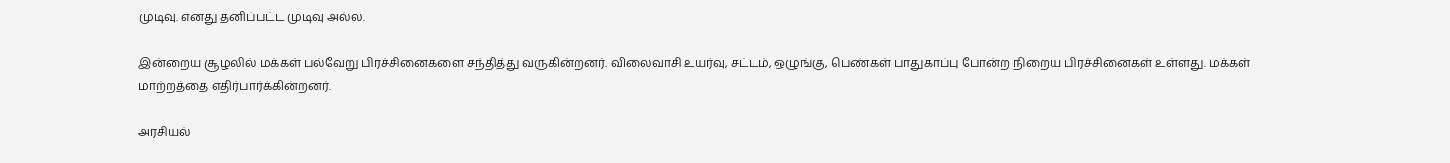முடிவு. எனது தனிப்பட்ட முடிவு அல்ல.

இன்றைய சூழலில் மக்கள் பல்வேறு பிரச்சினைகளை சந்தித்து வருகின்றனர். விலைவாசி உயர்வு, சட்டம், ஒழுங்கு, பெண்கள் பாதுகாப்பு போன்ற நிறைய பிரச்சினைகள் உள்ளது. மக்கள் மாற்றத்தை எதிர்பார்க்கின்றனர்.

அரசியல்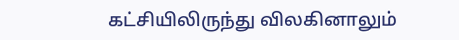கட்சியிலிருந்து விலகினாலும்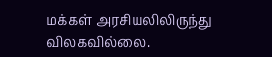மக்கள் அரசியலிலிருந்து விலகவில்லை.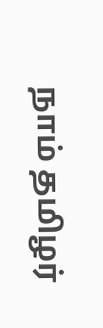நாம் தமிழர்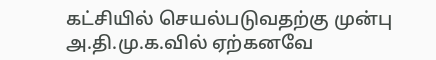கட்சியில் செயல்படுவதற்கு முன்பு அ.தி.மு.க.வில் ஏற்கனவே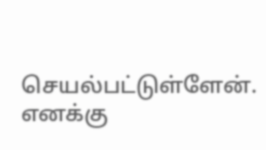செயல்பட்டுள்ளேன். எனக்கு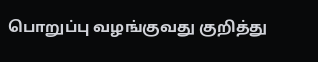பொறுப்பு வழங்குவது குறித்து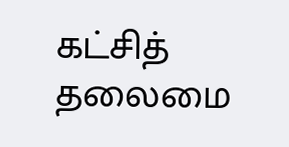கட்சித் தலைமை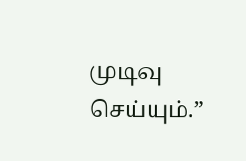முடிவு செய்யும்.”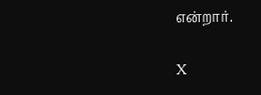என்றார்.

X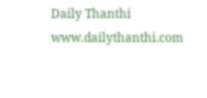Daily Thanthi
www.dailythanthi.com